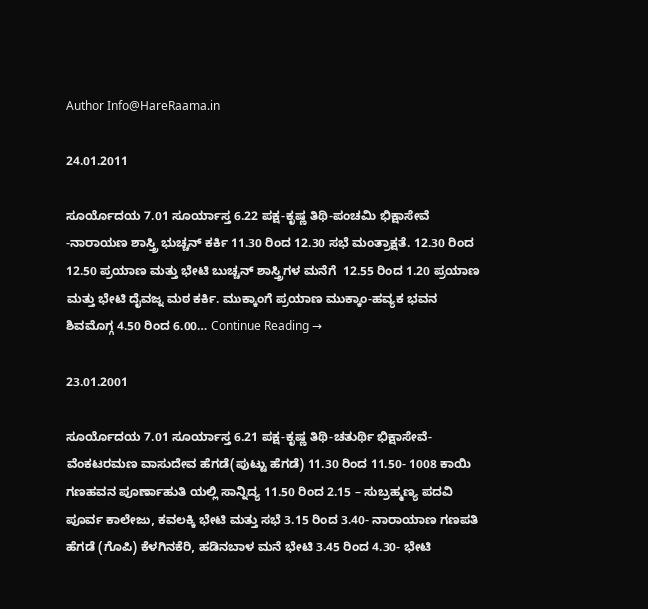Author Info@HareRaama.in

24.01.2011

ಸೂರ್ಯೊದಯ 7.01 ಸೂರ್ಯಾಸ್ತ 6.22 ಪಕ್ಷ-ಕೃಷ್ಣ ತಿಥಿ-ಪಂಚಮಿ ಭಿಕ್ಷಾಸೇವೆ -ನಾರಾಯಣ ಶಾಸ್ತ್ರಿ ಭುಚ್ಚನ್ ಕರ್ಕಿ 11.30 ರಿಂದ 12.30 ಸಭೆ ಮಂತ್ರಾಕ್ಷತೆ. 12.30 ರಿಂದ 12.50 ಪ್ರಯಾಣ ಮತ್ತು ಭೇಟಿ ಬುಚ್ಚನ್ ಶಾಸ್ತ್ರಿಗಳ ಮನೆಗೆ  12.55 ರಿಂದ 1.20 ಪ್ರಯಾಣ ಮತ್ತು ಭೇಟಿ ದೈವಜ್ನ ಮಠ ಕರ್ಕಿ. ಮುಕ್ಕಾಂಗೆ ಪ್ರಯಾಣ ಮುಕ್ಕಾಂ-ಹವ್ಯಕ ಭವನ ಶಿವಮೊಗ್ಗ 4.50 ರಿಂದ 6.00… Continue Reading →

23.01.2001

ಸೂರ್ಯೊದಯ 7.01 ಸೂರ್ಯಾಸ್ತ 6.21 ಪಕ್ಷ-ಕೃಷ್ಣ ತಿಥಿ-ಚತುರ್ಥಿ ಭಿಕ್ಷಾಸೇವೆ- ವೆಂಕಟರಮಣ ವಾಸುದೇವ ಹೆಗಡೆ(ಪುಟ್ಟು ಹೆಗಡೆ) 11.30 ರಿಂದ 11.50- 1008 ಕಾಯಿ ಗಣಹವನ ಪೂರ್ಣಾಹುತಿ ಯಲ್ಲಿ ಸಾನ್ನಿದ್ಯ 11.50 ರಿಂದ 2.15 – ಸುಬ್ರಹ್ಮಣ್ಯ ಪದವಿ ಪೂರ್ವ ಕಾಲೇಜು, ಕವಲಕ್ಕಿ ಭೇಟಿ ಮತ್ತು ಸಭೆ 3.15 ರಿಂದ 3.40- ನಾರಾಯಾಣ ಗಣಪತಿ ಹೆಗಡೆ (ಗೊಪಿ) ಕೆಳಗಿನಕೆರಿ, ಹಡಿನಬಾಳ ಮನೆ ಭೇಟಿ 3.45 ರಿಂದ 4.30- ಭೇಟಿ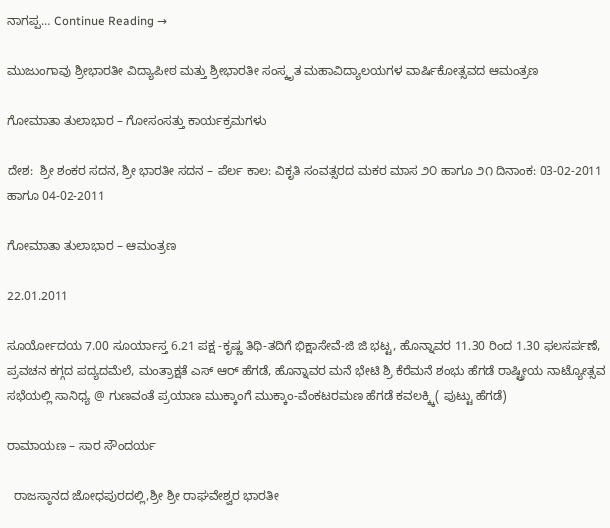ನಾಗಪ್ಪ… Continue Reading →

ಮುಜುಂಗಾವು ಶ್ರೀಭಾರತೀ ವಿದ್ಯಾಪೀಠ ಮತ್ತು ಶ್ರೀಭಾರತೀ ಸಂಸ್ಕೃತ ಮಹಾವಿದ್ಯಾಲಯಗಳ ವಾರ್ಷಿಕೋತ್ಸವದ ಆಮಂತ್ರಣ

ಗೋಮಾತಾ ತುಲಾಭಾರ – ಗೋಸಂಸತ್ತು ಕಾರ್ಯಕ್ರಮಗಳು

ದೇಶ:  ಶ್ರೀ ಶಂಕರ ಸದನ, ಶ್ರೀ ಭಾರತೀ ಸದನ – ಪೆರ್ಲ ಕಾಲ: ವಿಕೃತಿ ಸಂವತ್ಸರದ ಮಕರ ಮಾಸ ೨೦ ಹಾಗೂ ೨೧ ದಿನಾಂಕ: 03-02-2011 ಹಾಗೂ 04-02-2011

ಗೋಮಾತಾ ತುಲಾಭಾರ – ಆಮಂತ್ರಣ

22.01.2011

ಸೂರ್ಯೋದಯ 7.00 ಸೂರ್ಯಾಸ್ತ 6.21 ಪಕ್ಷ -ಕೃಷ್ಣ ತಿಥಿ-ತದಿಗೆ ಭಿಕ್ಷಾಸೇವೆ-ಜಿ ಜಿ ಭಟ್ಟ, ಹೊನ್ನಾವರ 11.30 ರಿಂದ 1.30 ಫಲಸರ್ಪಣೆ, ಪ್ರವಚನ ಕಗ್ಗದ ಪದ್ಯದಮೆಲೆ, ಮಂತ್ರಾಕ್ಷತೆ ಎಸ್ ಆರ್ ಹೆಗಡೆ, ಹೊನ್ನಾವರ ಮನೆ ಭೇಟಿ ಶ್ರಿ ಕೆರೆಮನೆ ಶಂಭು ಹೆಗಡೆ ರಾಷ್ಟ್ರೀಯ ನಾಟ್ಯೋತ್ಸವ ಸಭೆಯಲ್ಲಿ ಸಾನಿಧ್ಯ @ ಗುಣವಂತೆ ಪ್ರಯಾಣ ಮುಕ್ಕಾಂಗೆ ಮುಕ್ಕಾಂ-ವೆಂಕಟರಮಣ ಹೆಗಡೆ ಕವಲಕ್ಕ್ಕಿ( ಪುಟ್ಟು ಹೆಗಡೆ)

ರಾಮಾಯಣ – ಸಾರ ಸೌಂದರ್ಯ

  ರಾಜಸ್ಠಾನದ ಜೋಧಪುರದಲ್ಲಿ,ಶ್ರೀ ಶ್ರೀ ರಾಘವೇಶ್ವರ ಭಾರತೀ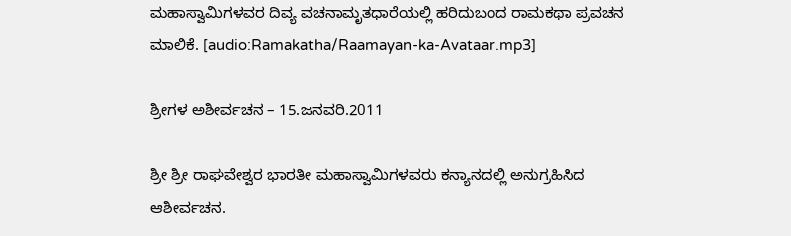ಮಹಾಸ್ವಾಮಿಗಳವರ ದಿವ್ಯ ವಚನಾಮೃತಧಾರೆಯಲ್ಲಿ ಹರಿದುಬಂದ ರಾಮಕಥಾ ಪ್ರವಚನ ಮಾಲಿಕೆ. [audio:Ramakatha/Raamayan-ka-Avataar.mp3]

ಶ್ರೀಗಳ ಅಶೀರ್ವಚನ – 15.ಜನವರಿ.2011

ಶ್ರೀ ಶ್ರೀ ರಾಘವೇಶ್ವರ ಭಾರತೀ ಮಹಾಸ್ವಾಮಿಗಳವರು ಕನ್ಯಾನದಲ್ಲಿ ಅನುಗ್ರಹಿಸಿದ ಆಶೀರ್ವಚನ.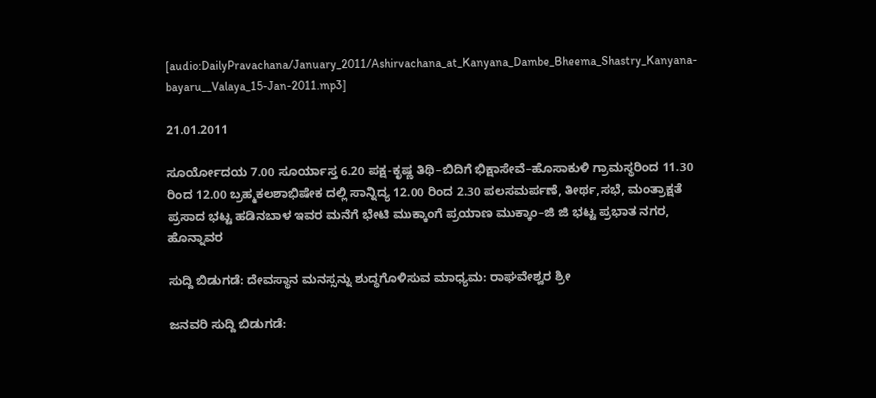[audio:DailyPravachana/January_2011/Ashirvachana_at_Kanyana_Dambe_Bheema_Shastry_Kanyana-bayaru__Valaya_15-Jan-2011.mp3]

21.01.2011

ಸೂರ್ಯೋದಯ 7.00 ಸೂರ್ಯಾಸ್ತ 6.20 ಪಕ್ಷ-ಕೃಷ್ಣ ತಿಥಿ–ಬಿದಿಗೆ ಭಿಕ್ಷಾಸೇವೆ–ಹೊಸಾಕುಳಿ ಗ್ರಾಮಸ್ಥರಿಂದ 11.30 ರಿಂದ 12.00 ಬ್ರಹ್ಮಕಲಶಾಭಿಷೇಕ ದಲ್ಲಿ ಸಾನ್ನಿದ್ಯ 12.00 ರಿಂದ 2.30 ಪಲಸಮರ್ಪಣೆ, ತೀರ್ಥ,ಸಭೆ, ಮಂತ್ರಾಕ್ಷತೆ ಪ್ರಸಾದ ಭಟ್ಟ ಹಡಿನಬಾಳ ಇವರ ಮನೆಗೆ ಭೇಟಿ ಮುಕ್ಕಾಂಗೆ ಪ್ರಯಾಣ ಮುಕ್ಕಾಂ–ಜಿ ಜಿ ಭಟ್ಟ ಪ್ರಭಾತ ನಗರ, ಹೊನ್ನಾವರ

ಸುದ್ದಿ ಬಿಡುಗಡೆ: ದೇವಸ್ಥಾನ ಮನಸ್ಸನ್ನು ಶುದ್ಧಗೊಳಿಸುವ ಮಾಧ್ಯಮ: ರಾಘವೇಶ್ವರ ಶ್ರೀ

ಜನವರಿ ಸುದ್ದಿ ಬಿಡುಗಡೆ: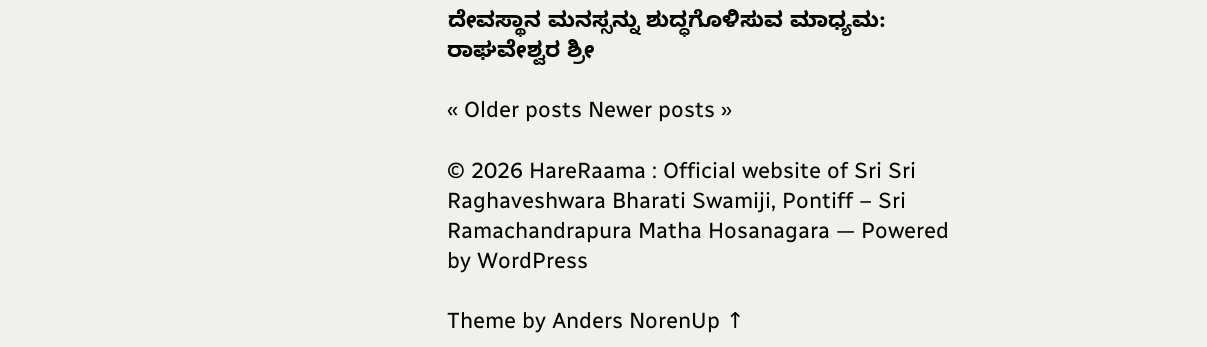ದೇವಸ್ಥಾನ ಮನಸ್ಸನ್ನು ಶುದ್ಧಗೊಳಿಸುವ ಮಾಧ್ಯಮ: ರಾಘವೇಶ್ವರ ಶ್ರೀ

« Older posts Newer posts »

© 2026 HareRaama : Official website of Sri Sri Raghaveshwara Bharati Swamiji, Pontiff – Sri Ramachandrapura Matha Hosanagara — Powered by WordPress

Theme by Anders NorenUp ↑